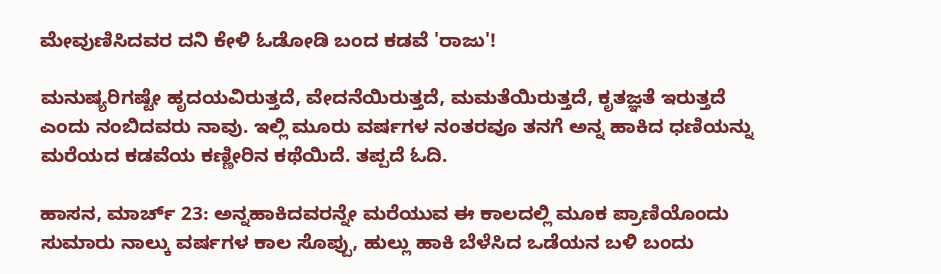ಮೇವುಣಿಸಿದವರ ದನಿ ಕೇಳಿ ಓಡೋಡಿ ಬಂದ ಕಡವೆ 'ರಾಜು'!

ಮನುಷ್ಯರಿಗಷ್ಟೇ ಹೃದಯವಿರುತ್ತದೆ, ವೇದನೆಯಿರುತ್ತದೆ, ಮಮತೆಯಿರುತ್ತದೆ, ಕೃತಜ್ಞತೆ ಇರುತ್ತದೆ ಎಂದು ನಂಬಿದವರು ನಾವು. ಇಲ್ಲಿ ಮೂರು ವರ್ಷಗಳ ನಂತರವೂ ತನಗೆ ಅನ್ನ ಹಾಕಿದ ಧಣಿಯನ್ನು ಮರೆಯದ ಕಡವೆಯ ಕಣ್ಣೀರಿನ ಕಥೆಯಿದೆ. ತಪ್ಪದೆ ಓದಿ.

ಹಾಸನ, ಮಾರ್ಚ್ 23: ಅನ್ನಹಾಕಿದವರನ್ನೇ ಮರೆಯುವ ಈ ಕಾಲದಲ್ಲಿ ಮೂಕ ಪ್ರಾಣಿಯೊಂದು ಸುಮಾರು ನಾಲ್ಕು ವರ್ಷಗಳ ಕಾಲ ಸೊಪ್ಪು, ಹುಲ್ಲು ಹಾಕಿ ಬೆಳೆಸಿದ ಒಡೆಯನ ಬಳಿ ಬಂದು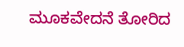ಮೂಕವೇದನೆ ತೋರಿದ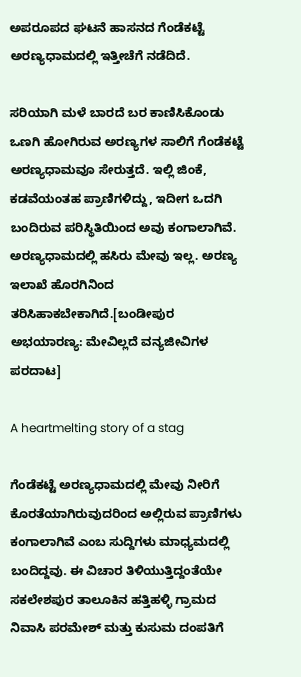ಅಪರೂಪದ ಘಟನೆ ಹಾಸನದ ಗೆಂಡೆಕಟ್ಟೆ ಅರಣ್ಯಧಾಮದಲ್ಲಿ ಇತ್ತೀಚೆಗೆ ನಡೆದಿದೆ.

ಸರಿಯಾಗಿ ಮಳೆ ಬಾರದೆ ಬರ ಕಾಣಿಸಿಕೊಂಡು ಒಣಗಿ ಹೋಗಿರುವ ಅರಣ್ಯಗಳ ಸಾಲಿಗೆ ಗೆಂಡೆಕಟ್ಟೆ ಅರಣ್ಯಧಾಮವೂ ಸೇರುತ್ತದೆ. ಇಲ್ಲಿ ಜಿಂಕೆ, ಕಡವೆಯಂತಹ ಪ್ರಾಣಿಗಳಿದ್ದು, ಇದೀಗ ಒದಗಿ ಬಂದಿರುವ ಪರಿಸ್ಥಿತಿಯಿಂದ ಅವು ಕಂಗಾಲಾಗಿವೆ. ಅರಣ್ಯಧಾಮದಲ್ಲಿ ಹಸಿರು ಮೇವು ಇಲ್ಲ. ಅರಣ್ಯ ಇಲಾಖೆ ಹೊರಗಿನಿಂದ ತರಿಸಿಹಾಕಬೇಕಾಗಿದೆ.[ಬಂಡೀಪುರ ಅಭಯಾರಣ್ಯ: ಮೇವಿಲ್ಲದೆ ವನ್ಯಜೀವಿಗಳ ಪರದಾಟ]

A heartmelting story of a stag

ಗೆಂಡೆಕಟ್ಟೆ ಅರಣ್ಯಧಾಮದಲ್ಲಿ ಮೇವು ನೀರಿಗೆ ಕೊರತೆಯಾಗಿರುವುದರಿಂದ ಅಲ್ಲಿರುವ ಪ್ರಾಣಿಗಳು ಕಂಗಾಲಾಗಿವೆ ಎಂಬ ಸುದ್ದಿಗಳು ಮಾಧ್ಯಮದಲ್ಲಿ ಬಂದಿದ್ದವು. ಈ ವಿಚಾರ ತಿಳಿಯುತ್ತಿದ್ದಂತೆಯೇ ಸಕಲೇಶಪುರ ತಾಲೂಕಿನ ಹತ್ತಿಹಳ್ಳಿ ಗ್ರಾಮದ ನಿವಾಸಿ ಪರಮೇಶ್ ಮತ್ತು ಕುಸುಮ ದಂಪತಿಗೆ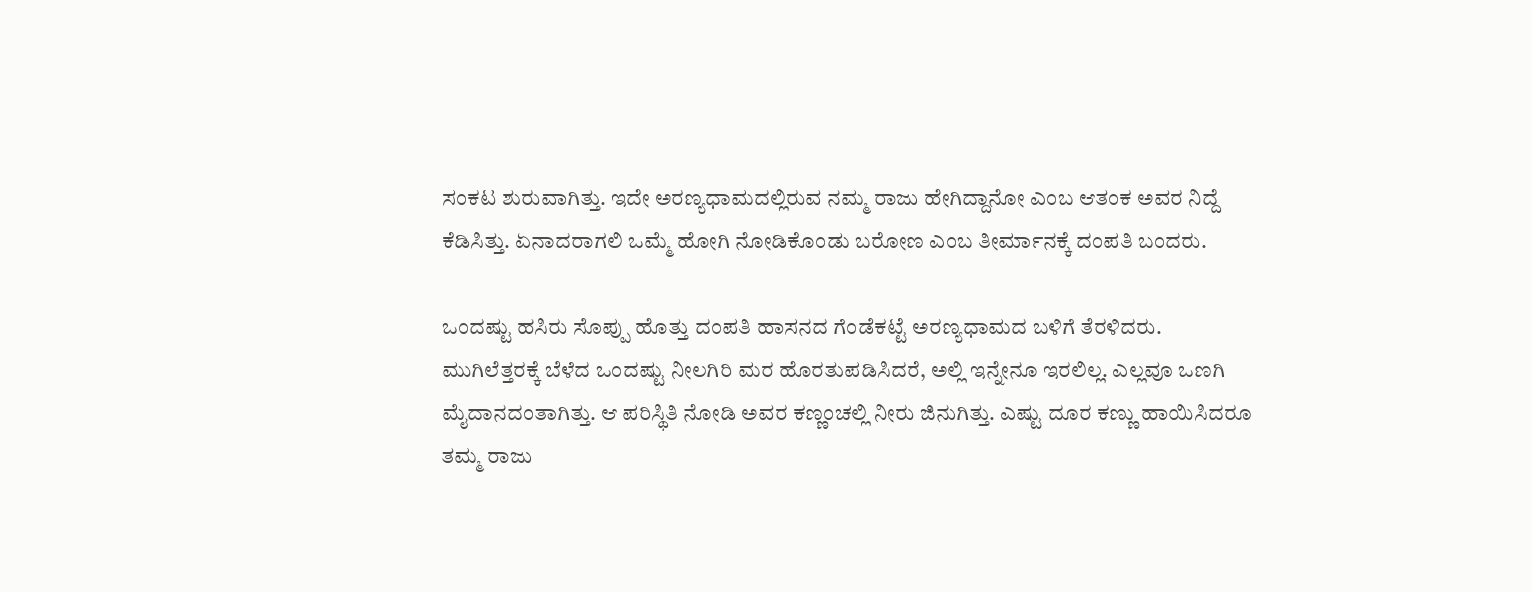ಸಂಕಟ ಶುರುವಾಗಿತ್ತು. ಇದೇ ಅರಣ್ಯಧಾಮದಲ್ಲಿರುವ ನಮ್ಮ ರಾಜು ಹೇಗಿದ್ದಾನೋ ಎಂಬ ಆತಂಕ ಅವರ ನಿದ್ದೆ ಕೆಡಿಸಿತ್ತು. ಏನಾದರಾಗಲಿ ಒಮ್ಮೆ ಹೋಗಿ ನೋಡಿಕೊಂಡು ಬರೋಣ ಎಂಬ ತೀರ್ಮಾನಕ್ಕೆ ದಂಪತಿ ಬಂದರು.

ಒಂದಷ್ಟು ಹಸಿರು ಸೊಪ್ಪು ಹೊತ್ತು ದಂಪತಿ ಹಾಸನದ ಗೆಂಡೆಕಟ್ಟೆ ಅರಣ್ಯಧಾಮದ ಬಳಿಗೆ ತೆರಳಿದರು. ಮುಗಿಲೆತ್ತರಕ್ಕೆ ಬೆಳೆದ ಒಂದಷ್ಟು ನೀಲಗಿರಿ ಮರ ಹೊರತುಪಡಿಸಿದರೆ, ಅಲ್ಲಿ ಇನ್ನೇನೂ ಇರಲಿಲ್ಲ. ಎಲ್ಲವೂ ಒಣಗಿ ಮೈದಾನದಂತಾಗಿತ್ತು. ಆ ಪರಿಸ್ಥಿತಿ ನೋಡಿ ಅವರ ಕಣ್ಣಂಚಲ್ಲಿ ನೀರು ಜಿನುಗಿತ್ತು. ಎಷ್ಟು ದೂರ ಕಣ್ಣು ಹಾಯಿಸಿದರೂ ತಮ್ಮ ರಾಜು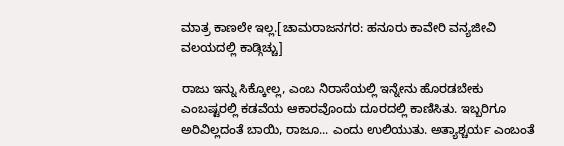ಮಾತ್ರ ಕಾಣಲೇ ಇಲ್ಲ.[ಚಾಮರಾಜನಗರ: ಹನೂರು ಕಾವೇರಿ ವನ್ಯಜೀವಿ ವಲಯದಲ್ಲಿ ಕಾಡ್ಗಿಚ್ಚು]

ರಾಜು ಇನ್ನು ಸಿಕ್ಕೋಲ್ಲ, ಎಂಬ ನಿರಾಸೆಯಲ್ಲಿ ಇನ್ನೇನು ಹೊರಡಬೇಕು ಎಂಬಷ್ಟರಲ್ಲಿ ಕಡವೆಯ ಆಕಾರವೊಂದು ದೂರದಲ್ಲಿ ಕಾಣಿಸಿತು. ಇಬ್ಬರಿಗೂ ಅರಿವಿಲ್ಲದಂತೆ ಬಾಯಿ, ರಾಜೂ... ಎಂದು ಉಲಿಯುತು. ಅತ್ಯಾಶ್ಚರ್ಯ ಎಂಬಂತೆ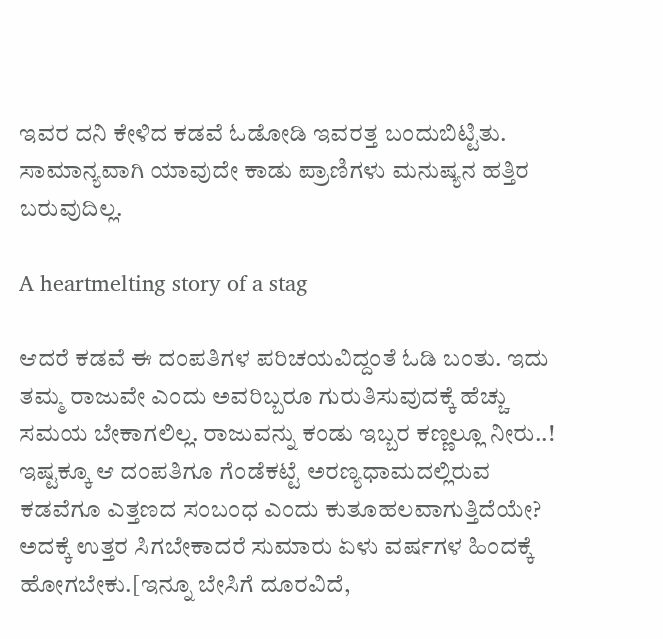ಇವರ ದನಿ ಕೇಳಿದ ಕಡವೆ ಓಡೋಡಿ ಇವರತ್ತ ಬಂದುಬಿಟ್ಟಿತು. ಸಾಮಾನ್ಯವಾಗಿ ಯಾವುದೇ ಕಾಡು ಪ್ರಾಣಿಗಳು ಮನು‌ಷ್ಯನ ಹತ್ತಿರ ಬರುವುದಿಲ್ಲ.

A heartmelting story of a stag

ಆದರೆ ಕಡವೆ ಈ ದಂಪತಿಗಳ ಪರಿಚಯವಿದ್ದಂತೆ ಓಡಿ ಬಂತು. ಇದು ತಮ್ಮ ರಾಜುವೇ ಎಂದು ಅವರಿಬ್ಬರೂ ಗುರುತಿಸುವುದಕ್ಕೆ ಹೆಚ್ಚು ಸಮಯ ಬೇಕಾಗಲಿಲ್ಲ. ರಾಜುವನ್ನು ಕಂಡು ಇಬ್ಬರ ಕಣ್ಣಲ್ಲೂ ನೀರು..! ಇಷ್ಟಕ್ಕೂ ಆ ದಂಪತಿಗೂ ಗೆಂಡೆಕಟ್ಟೆ ಅರಣ್ಯಧಾಮದಲ್ಲಿರುವ ಕಡವೆಗೂ ಎತ್ತಣದ ಸಂಬಂಧ ಎಂದು ಕುತೂಹಲವಾಗುತ್ತಿದೆಯೇ? ಅದಕ್ಕೆ ಉತ್ತರ ಸಿಗಬೇಕಾದರೆ ಸುಮಾರು ಏಳು ವರ್ಷಗಳ ಹಿಂದಕ್ಕೆ ಹೋಗಬೇಕು.[ಇನ್ನೂ ಬೇಸಿಗೆ ದೂರವಿದೆ,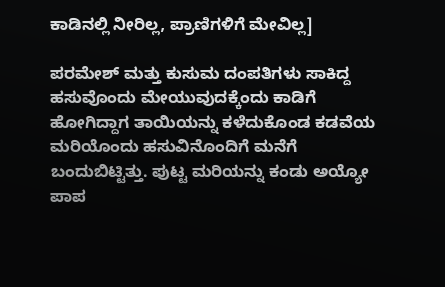ಕಾಡಿನಲ್ಲಿ ನೀರಿಲ್ಲ, ಪ್ರಾಣಿಗಳಿಗೆ ಮೇವಿಲ್ಲ]

ಪರಮೇಶ್ ಮತ್ತು ಕುಸುಮ ದಂಪತಿಗಳು ಸಾಕಿದ್ದ ಹಸುವೊಂದು ಮೇಯುವುದಕ್ಕೆಂದು ಕಾಡಿಗೆ ಹೋಗಿದ್ದಾಗ ತಾಯಿಯನ್ನು ಕಳೆದುಕೊಂಡ ಕಡವೆಯ ಮರಿಯೊಂದು ಹಸುವಿನೊಂದಿಗೆ ಮನೆಗೆ ಬಂದುಬಿಟ್ಟಿತ್ತು. ಪುಟ್ಟ ಮರಿಯನ್ನು ಕಂಡು ಅಯ್ಯೋ ಪಾಪ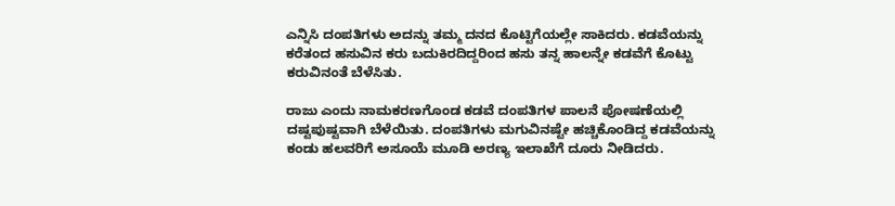ಎನ್ನಿಸಿ ದಂಪತಿಗಳು ಅದನ್ನು ತಮ್ಮ ದನದ ಕೊಟ್ಟಿಗೆಯಲ್ಲೇ ಸಾಕಿದರು. ಕಡವೆಯನ್ನು ಕರೆತಂದ ಹಸುವಿನ ಕರು ಬದುಕಿರದಿದ್ದರಿಂದ ಹಸು ತನ್ನ ಹಾಲನ್ನೇ ಕಡವೆಗೆ ಕೊಟ್ಟು ಕರುವಿನಂತೆ ಬೆಳೆಸಿತು.

ರಾಜು ಎಂದು ನಾಮಕರಣಗೊಂಡ ಕಡವೆ ದಂಪತಿಗಳ ಪಾಲನೆ ಪೋ‌ಷಣೆಯಲ್ಲಿ ದಷ್ಟಪುಷ್ಟವಾಗಿ ಬೆಳೆಯಿತು. ದಂಪತಿಗಳು ಮಗುವಿನಷ್ಟೇ ಹಚ್ಚಿಕೊಂಡಿದ್ದ ಕಡವೆಯನ್ನು ಕಂಡು ಹಲವರಿಗೆ ಅಸೂಯೆ ಮೂಡಿ ಅರಣ್ಯ ಇಲಾಖೆಗೆ ದೂರು ನೀಡಿದರು.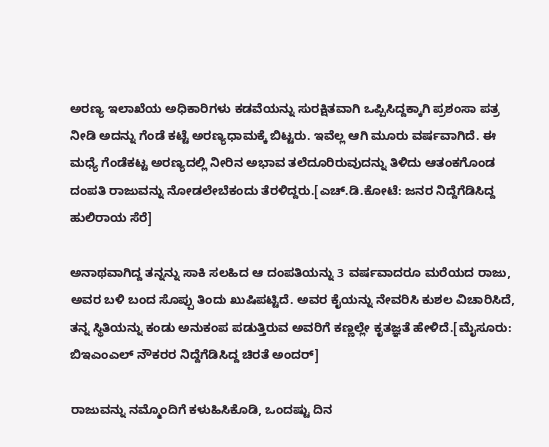ಅರಣ್ಯ ಇಲಾಖೆಯ ಅಧಿಕಾರಿಗಳು ಕಡವೆಯನ್ನು ಸುರಕ್ಷಿತವಾಗಿ ಒಪ್ಪಿಸಿದ್ದಕ್ಕಾಗಿ ಪ್ರಶಂಸಾ ಪತ್ರ ನೀಡಿ ಅದನ್ನು ಗೆಂಡೆ ಕಟ್ಟೆ ಅರಣ್ಯಧಾಮಕ್ಕೆ ಬಿಟ್ಟರು. ಇವೆಲ್ಲ ಆಗಿ ಮೂರು ವರ್ಷವಾಗಿದೆ. ಈ ಮಧ್ಯೆ ಗೆಂಡೆಕಟ್ಟ ಅರಣ್ಯದಲ್ಲಿ ನೀರಿನ ಅಭಾವ ತಲೆದೂರಿರುವುದನ್ನು ತಿಳಿದು ಆತಂಕಗೊಂಡ ದಂಪತಿ ರಾಜುವನ್ನು ನೋಡಲೇಬೆಕಂದು ತೆರಳಿದ್ದರು.[ಎಚ್.ಡಿ.ಕೋಟೆ: ಜನರ ನಿದ್ದೆಗೆಡಿಸಿದ್ದ ಹುಲಿರಾಯ ಸೆರೆ]

ಅನಾಥವಾಗಿದ್ದ ತನ್ನನ್ನು ಸಾಕಿ ಸಲಹಿದ ಆ ದಂಪತಿಯನ್ನು 3 ವರ್ಷವಾದರೂ ಮರೆಯದ ರಾಜು, ಅವರ ಬಳಿ ಬಂದ ಸೊಪ್ಪು ತಿಂದು ಖುಷಿಪಟ್ಟಿದೆ. ಅವರ ಕೈಯನ್ನು ನೇವರಿಸಿ ಕುಶಲ ವಿಚಾರಿಸಿದೆ, ತನ್ನ ಸ್ಥಿತಿಯನ್ನು ಕಂಡು ಅನುಕಂಪ ಪಡುತ್ತಿರುವ ಅವರಿಗೆ ಕಣ್ಣಲ್ಲೇ ಕೃತಜ್ಞತೆ ಹೇಳಿದೆ.[ಮೈಸೂರು: ಬಿಇಎಂಎಲ್ ನೌಕರರ ನಿದ್ದೆಗೆಡಿಸಿದ್ದ ಚಿರತೆ ಅಂದರ್]

ರಾಜುವನ್ನು ನಮ್ಮೊಂದಿಗೆ ಕಳುಹಿಸಿಕೊಡಿ, ಒಂದಷ್ಟು ದಿನ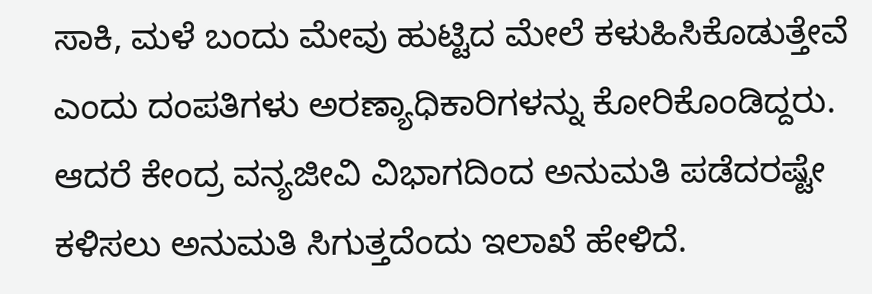ಸಾಕಿ, ಮಳೆ ಬಂದು ಮೇವು ಹುಟ್ಟಿದ ಮೇಲೆ ಕಳುಹಿಸಿಕೊಡುತ್ತೇವೆ ಎಂದು ದಂಪತಿಗಳು ಅರಣ್ಯಾಧಿಕಾರಿಗಳನ್ನು ಕೋರಿಕೊಂಡಿದ್ದರು. ಆದರೆ ಕೇಂದ್ರ ವನ್ಯಜೀವಿ ವಿಭಾಗದಿಂದ ಅನುಮತಿ ಪಡೆದರಷ್ಟೇ ಕಳಿಸಲು ಅನುಮತಿ ಸಿಗುತ್ತದೆಂದು ಇಲಾಖೆ ಹೇಳಿದೆ.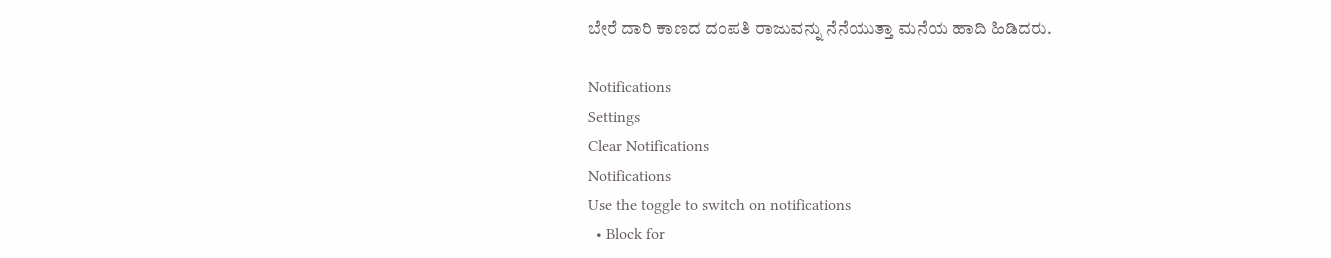ಬೇರೆ ದಾರಿ ಕಾಣದ ದಂಪತಿ ರಾಜುವನ್ನು ನೆನೆಯುತ್ತಾ ಮನೆಯ ಹಾದಿ ಹಿಡಿದರು.

Notifications
Settings
Clear Notifications
Notifications
Use the toggle to switch on notifications
  • Block for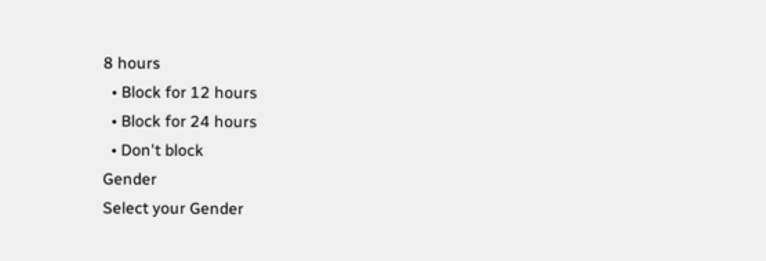8 hours
  • Block for 12 hours
  • Block for 24 hours
  • Don't block
Gender
Select your Gender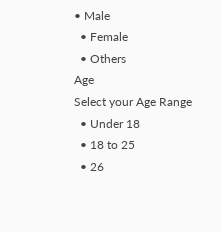• Male
  • Female
  • Others
Age
Select your Age Range
  • Under 18
  • 18 to 25
  • 26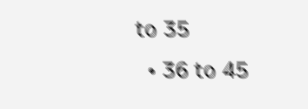to 35
  • 36 to 45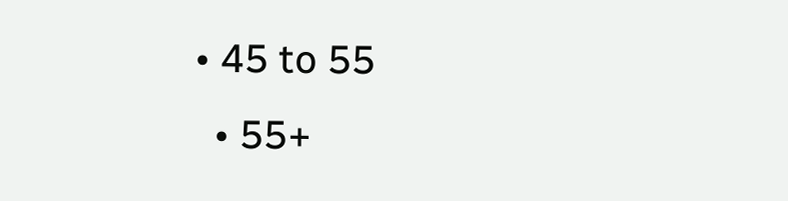• 45 to 55
  • 55+